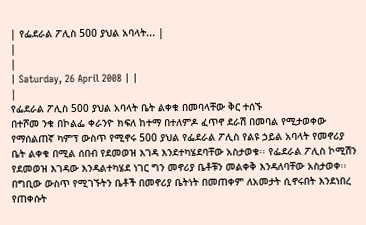| የፌደራል ፖሊስ 500 ያህል አባላት... |
|
|
| Saturday, 26 April 2008 | |
|
የፌደራል ፖሊስ 500 ያህል አባላት ቤት ልቀቁ በመባላቸው ቅር ተሰኙ
በተሾመ ንቁ በኮልፌ ቀራንዮ ክፍለ ከተማ በተለምዶ ፈጥኖ ደራሽ በመባል የሚታወቀው የማሰልጠኛ ካምፕ ውስጥ የሚኖሩ 500 ያህል የፌደራል ፖሊስ የልዩ ኃይል አባላት የመኖሪያ ቤት ልቀቁ በሚል ሰበብ የደመወዝ እገዳ እንደተካሄደባቸው አስታወቁ፡፡ የፌደራል ፖሊስ ኮሚሽን የደመወዝ እገዳው እንዳልተካሄደ ነገር ግን መኖሪያ ቤቶቹን መልቀቅ እንዳለባቸው አስታወቀ፡፡ በግቢው ውስጥ የሚገኙትን ቤቶች በመኖሪያ ቤትነት በመጠቀም ለአመታት ሲኖሩበት እንደነበረ የጠቀሱት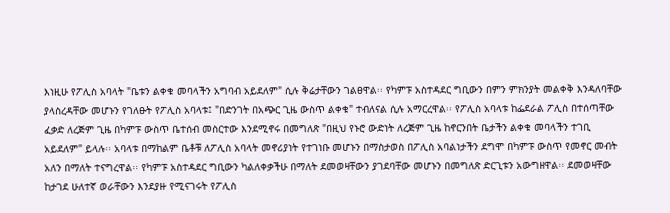እነዚሁ የፖሊስ አባላት "ቤቱን ልቀቁ መባላችን አግባብ አይደለም" ሲሉ ቅሬታቸውን ገልፀዋል፡፡ የካምፑ አስተዳደር ግቢውን በምን ምክንያት መልቀቅ እንዳለባቸው ያላስረዳቸው መሆኑን የገለፁት የፖሊስ አባላቱ፤ "በድንገት በአጭር ጊዜ ውስጥ ልቀቁ" ተብለናል ሲሉ አማርረዋል፡፡ የፖሊስ አባላቱ ከፌደራል ፖሊስ በተሰጣቸው ፈቃድ ለረጅም ጊዜ በካምፑ ውስጥ ቤተሰብ መስርተው እንደሚኖሩ በመግለጽ "በዚህ የኑሮ ውድነት ለረጅም ጊዜ ከኖርንበት ቤታችን ልቀቁ መባላችን ተገቢ አይደለም" ይላሉ፡፡ አባላቱ በማከልም ቤቶቹ ለፖሊስ አባላት መኖሪያነት የተገነቡ መሆኑን በማስታወስ በፖሊስ አባልነታችን ደግሞ በካምፑ ውስጥ የመኖር መብት አለን በማለት ተናግረዋል፡፡ የካምፑ አስተዳደር ግቢውን ካልለቀቃችሁ በማለት ደመወዛቸውን ያገደባቸው መሆኑን በመግለጽ ድርጊቱን አውግዘዋል፡፡ ደመወዛቸው ከታገደ ሁለተኛ ወራቸውን እንደያዙ የሚናገሩት የፖሊስ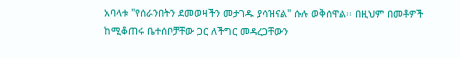አባላቱ "የሰራንበትን ደመወዛችን መታገዱ ያሳዝናል" ሱሉ ወቅሰዋል፡፡ በዚህም በመቶዎች ከሚቆጠሩ ቤተሰቦቻቸው ጋር ለችግር መዳረጋቸውን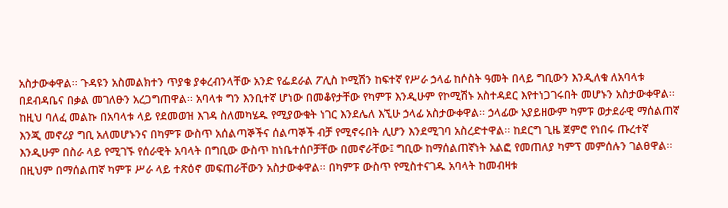አስታውቀዋል፡፡ ጉዳዩን አስመልክተን ጥያቄ ያቀረብንላቸው አንድ የፌደራል ፖሊስ ኮሚሽን ከፍተኛ የሥራ ኃላፊ ከሶስት ዓመት በላይ ግቢውን እንዲለቁ ለአባላቱ በደብዳቤና በቃል መገለፁን አረጋግጠዋል፡፡ አባላቱ ግን እንቢተኛ ሆነው በመቆየታቸው የካምፑ እንዲሁም የኮሚሽኑ አስተዳደር እየተነጋገሩበት መሆኑን አስታውቀዋል፡፡ ከዚህ ባለፈ መልኩ በአባላቱ ላይ የደመወዝ እገዳ ስለመካሄዱ የሚያውቁት ነገር እንደሌለ እኚሁ ኃላፊ አስታውቀዋል፡፡ ኃላፊው አያይዘውም ካምፑ ወታደራዊ ማሰልጠኛ እንጂ መኖሪያ ግቢ አለመሆኑንና በካምፑ ውስጥ አሰልጣኞችና ሰልጣኞች ብቻ የሚኖሩበት ሊሆን እንደሚገባ አስረድተዋል፡፡ ከደርግ ጊዜ ጀምሮ የነበሩ ጡረተኛ እንዲሁም በስራ ላይ የሚገኙ የሰራዊት አባላት በግቢው ውስጥ ከነቤተሰቦቻቸው በመኖራቸው፤ ግቢው ከማሰልጠኛነት አልፎ የመጠለያ ካምፕ መምሰሉን ገልፀዋል፡፡ በዚህም በማሰልጠኛ ካምፑ ሥራ ላይ ተጽዕኖ መፍጠራቸውን አስታውቀዋል፡፡ በካምፑ ውስጥ የሚስተናገዱ አባላት ከመብዛቱ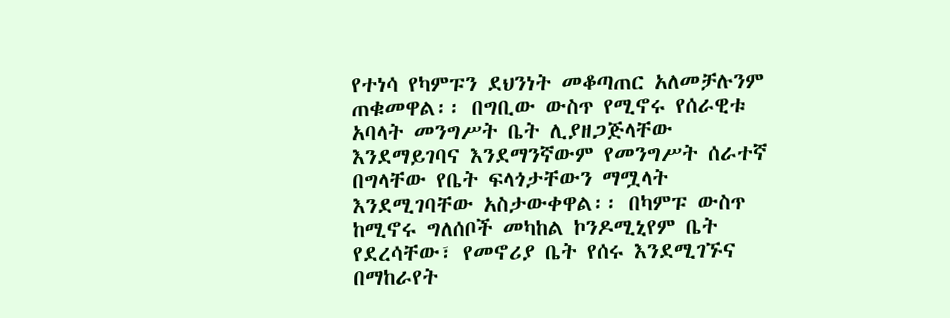የተነሳ የካምፑን ደህንነት መቆጣጠር አለመቻሉንም ጠቁመዋል፡፡ በግቢው ውስጥ የሚኖሩ የሰራዊቱ አባላት መንግሥት ቤት ሊያዘጋጅላቸው እንደማይገባና እንደማንኛውም የመንግሥት ሰራተኛ በግላቸው የቤት ፍላጎታቸውን ማሟላት እንደሚገባቸው አስታውቀዋል፡፡ በካምፑ ውስጥ ከሚኖሩ ግለሰቦች መካከል ኮንዶሚኒየም ቤት የደረሳቸው፣ የመኖሪያ ቤት የሰሩ እንደሚገኙና በማከራየት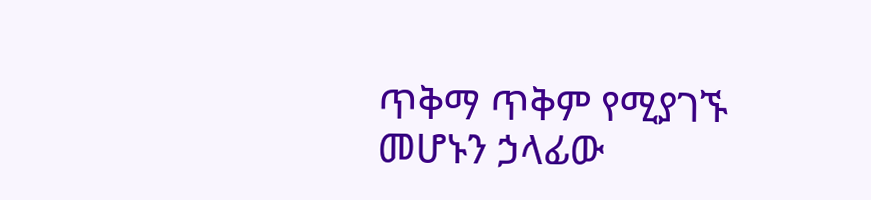ጥቅማ ጥቅም የሚያገኙ መሆኑን ኃላፊው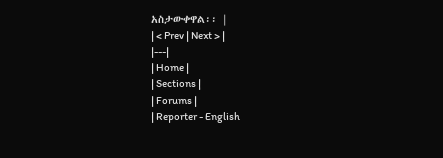አስታውቀዋል፡፡ |
| < Prev | Next > |
|---|
| Home |
| Sections |
| Forums |
| Reporter - English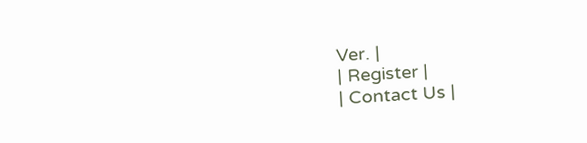Ver. |
| Register |
| Contact Us |